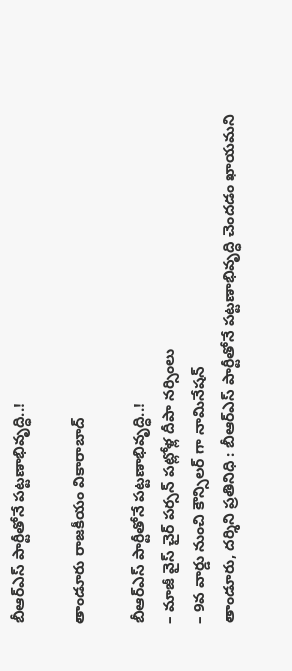బీఆర్ఎస్ పార్టీతోనే పట్టణాభివృద్ధి..!

తాండూరు రాజకీయం వికారాబాద్

బీఆర్ఎస్ పార్టీతోనే పట్టణాభివృద్ధి..!
– మాజీ వైస్ చైర్ పర్సన్ పట్లోళ్ల దీపా నర్సింలు
– 9వ వార్డు నుంచి కౌన్సిలర్ గా నామినేషన్
తాండూరు, దర్శిని ప్రతినిధి : బీఆర్ఎస్ పార్టీతోనే పట్టణాభివృద్ధి చెందడం ఖాయమని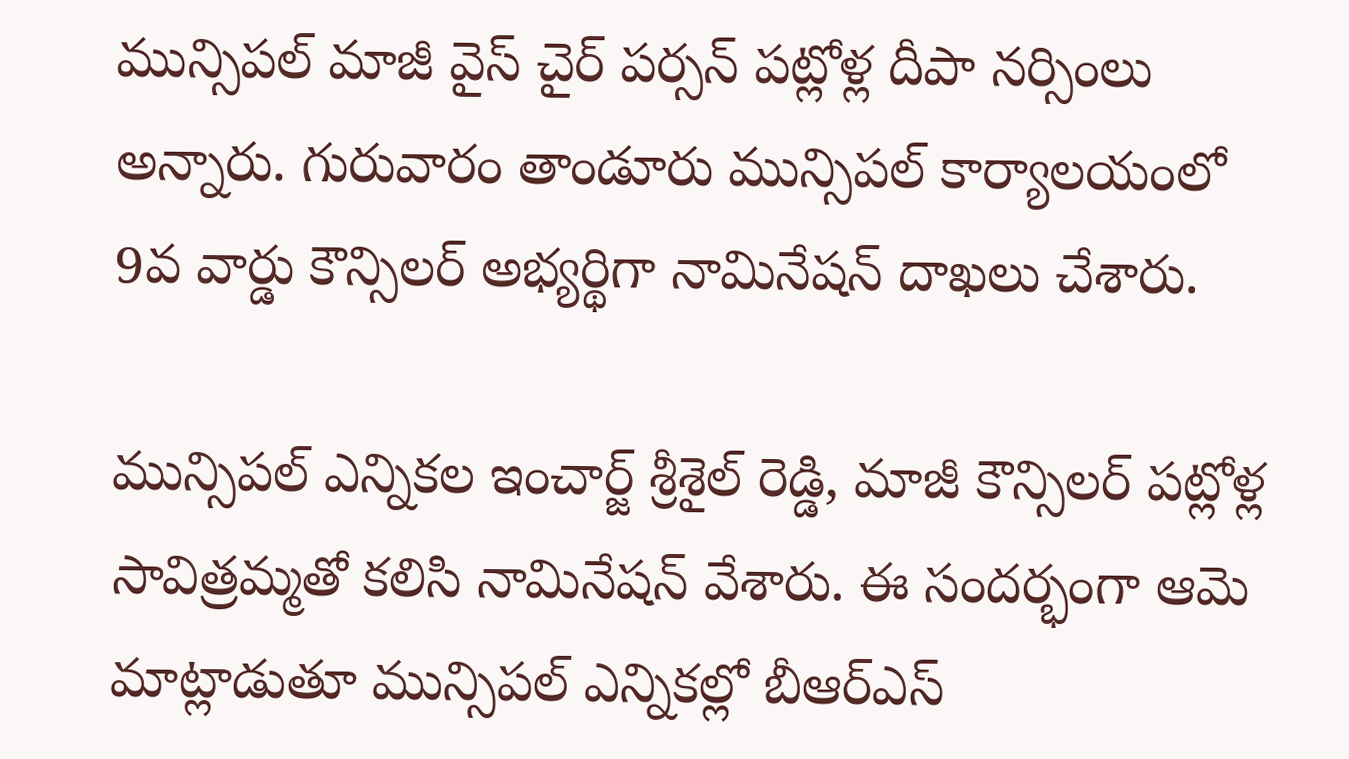మున్సిపల్ మాజీ వైస్ చైర్ పర్సన్ పట్లోళ్ల దీపా నర్సింలు అన్నారు. గురువారం తాండూరు మున్సిపల్ కార్యాలయంలో 9వ వార్డు కౌన్సిలర్ అభ్యర్థిగా నామినేషన్ దాఖలు చేశారు.

మున్సిపల్ ఎన్నికల ఇంచార్జ్ శ్రీశైల్ రెడ్డి, మాజీ కౌన్సిలర్ పట్లోళ్ల సావిత్రమ్మతో కలిసి నామినేషన్ వేశారు. ఈ సందర్భంగా ఆమె మాట్లాడుతూ మున్సిపల్ ఎన్నికల్లో బీఆర్ఎస్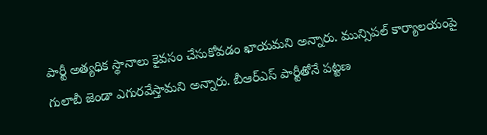పార్టీ అత్యధిక స్థానాలు కైవసం చేసుకోవడం ఖాయమని అన్నారు. మున్సిపల్ కార్యాలయంపై గులాబీ జెండా ఎగురవేస్తామని అన్నారు. బీఆర్ఎస్ పార్టీతోనే పట్టణ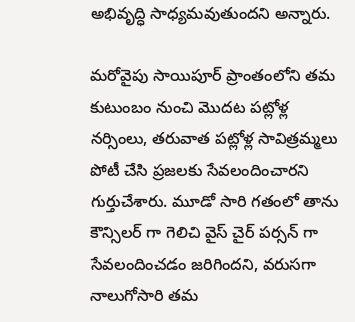అభివృద్ధి సాధ్యమవుతుందని అన్నారు.

మరోవైపు సాయిపూర్ ప్రాంతంలోని తమ కుటుంబం నుంచి మొదట పట్లోళ్ల నర్సింలు, తరువాత పట్లోళ్ల సావిత్రమ్మలు పోటీ చేసి ప్రజలకు సేవలందించారని గుర్తుచేశారు. మూడో సారి గతంలో తాను కౌన్సిలర్ గా గెలిచి వైస్ చైర్ పర్సన్ గా సేవలందించడం జరిగిందని, వరుసగా నాలుగోసారి తమ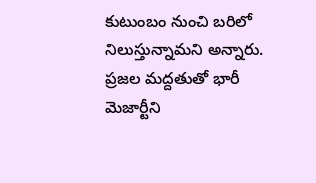కుటుంబం నుంచి బరిలో నిలుస్తున్నామని అన్నారు. ప్రజల మద్దతుతో భారీ మెజార్టీని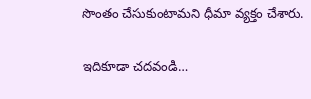సొంతం చేసుకుంటామని ధీమా వ్యక్తం చేశారు.

ఇదికూడా చదవండి…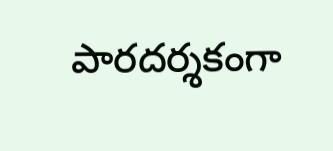పారదర్శకంగా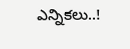ఎన్నికలు..!